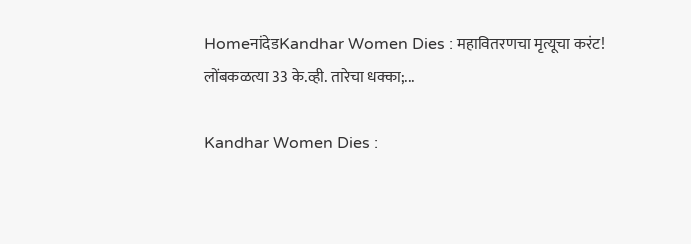HomeनांदेडKandhar Women Dies : महावितरणचा मृत्यूचा करंट! लोंबकळत्या 33 के.व्ही. तारेचा धक्का;...

Kandhar Women Dies :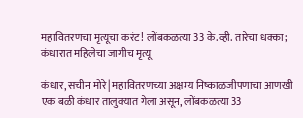महावितरणचा मृत्यूचा करंट! लोंबकळत्या 33 के.व्ही. तारेचा धक्का; कंधारात महिलेचा जागीच मृत्यू

कंधार, सचीन मोरे| महावितरणच्या अक्षम्य निष्काळजीपणाचा आणखी एक बळी कंधार तालुक्यात गेला असून, लोंबकळत्या 33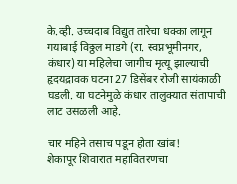के.व्ही. उच्चदाब विद्युत तारेचा धक्का लागून गयाबाई विठ्ठल माडगे (रा. स्वप्नभूमीनगर, कंधार) या महिलेचा जागीच मृत्यू झाल्याची हृदयद्रावक घटना 27 डिसेंबर रोजी सायंकाळी घडली. या घटनेमुळे कंधार तालुक्यात संतापाची लाट उसळली आहे.

चार महिने तसाच पडून होता खांब!
शेकापूर शिवारात महावितरणचा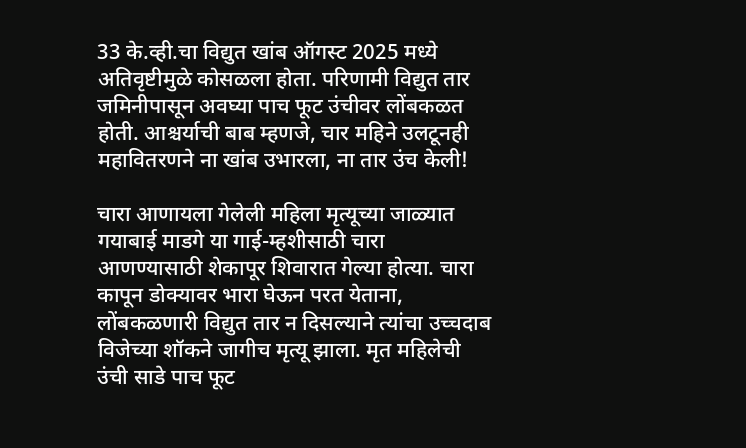33 के.व्ही.चा विद्युत खांब ऑगस्ट 2025 मध्ये अतिवृष्टीमुळे कोसळला होता. परिणामी विद्युत तार जमिनीपासून अवघ्या पाच फूट उंचीवर लोंबकळत होती. आश्चर्याची बाब म्हणजे, चार महिने उलटूनही महावितरणने ना खांब उभारला, ना तार उंच केली!

चारा आणायला गेलेली महिला मृत्यूच्या जाळ्यात
गयाबाई माडगे या गाई-म्हशीसाठी चारा आणण्यासाठी शेकापूर शिवारात गेल्या होत्या. चारा कापून डोक्यावर भारा घेऊन परत येताना, लोंबकळणारी विद्युत तार न दिसल्याने त्यांचा उच्चदाब विजेच्या शॉकने जागीच मृत्यू झाला. मृत महिलेची उंची साडे पाच फूट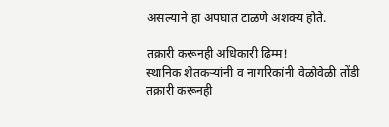असल्याने हा अपघात टाळणे अशक्य होते.

तक्रारी करूनही अधिकारी ढिम्म!
स्थानिक शेतकऱ्यांनी व नागरिकांनी वेळोवेळी तोंडी तक्रारी करूनही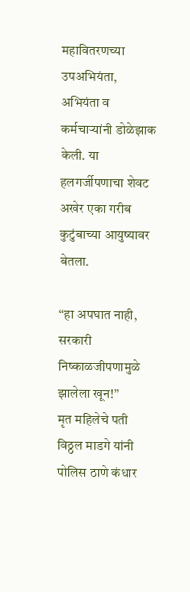महावितरणच्या उपअभियंता, अभियंता व कर्मचाऱ्यांनी डोळेझाक केली. या हलगर्जीपणाचा शेवट अखेर एका गरीब कुटुंबाच्या आयुष्यावर बेतला.

“हा अपघात नाही, सरकारी निष्काळजीपणामुळे झालेला खून!”
मृत महिलेचे पती विठ्ठल माडगे यांनी पोलिस ठाणे कंधार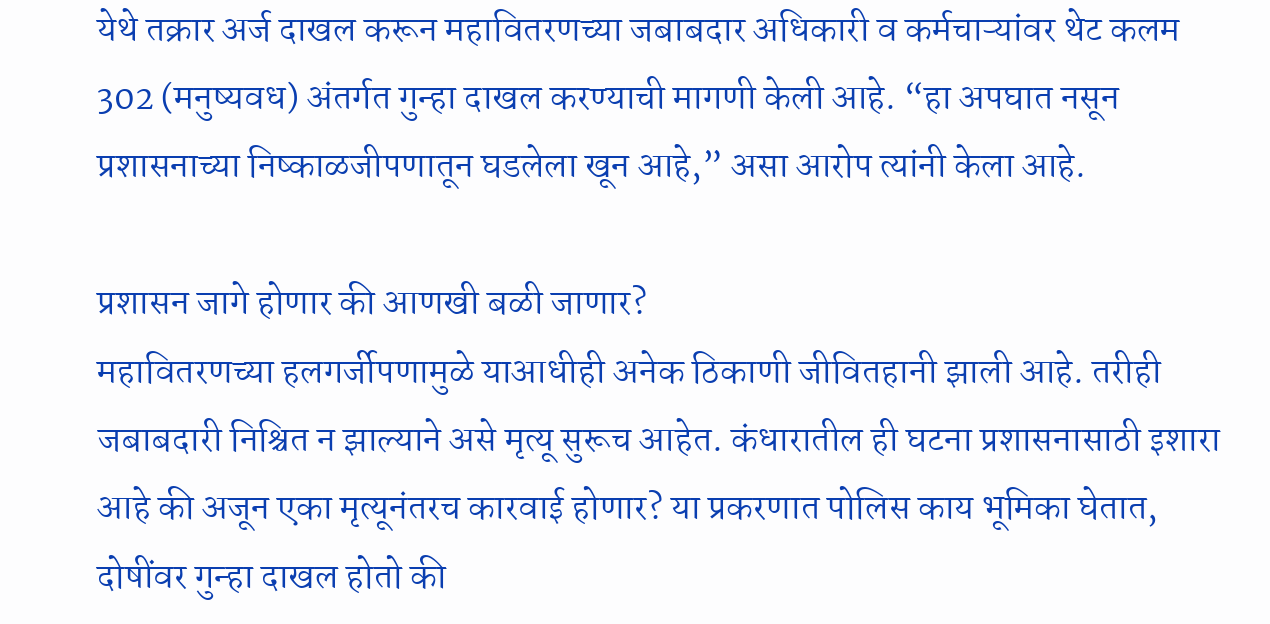येथे तक्रार अर्ज दाखल करून महावितरणच्या जबाबदार अधिकारी व कर्मचाऱ्यांवर थेट कलम 302 (मनुष्यवध) अंतर्गत गुन्हा दाखल करण्याची मागणी केली आहे. “हा अपघात नसून प्रशासनाच्या निष्काळजीपणातून घडलेला खून आहे,” असा आरोप त्यांनी केला आहे.

प्रशासन जागे होणार की आणखी बळी जाणार?
महावितरणच्या हलगर्जीपणामुळे याआधीही अनेक ठिकाणी जीवितहानी झाली आहे. तरीही जबाबदारी निश्चित न झाल्याने असे मृत्यू सुरूच आहेत. कंधारातील ही घटना प्रशासनासाठी इशारा आहे की अजून एका मृत्यूनंतरच कारवाई होणार? या प्रकरणात पोलिस काय भूमिका घेतात, दोषींवर गुन्हा दाखल होतो की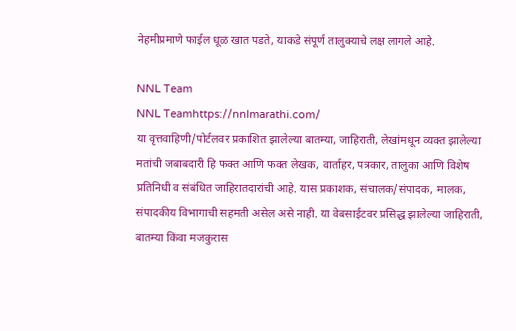नेहमीप्रमाणे फाईल धूळ खात पडते, याकडे संपूर्ण तालुक्याचे लक्ष लागले आहे.

NNL Team
NNL Teamhttps://nnlmarathi.com/
या वृत्तवाहिणी/पोर्टलवर प्रकाशित झालेल्या बातम्या, जाहिराती, लेखांमधून व्यक्त झालेल्या मतांची जबाबदारी हि फक्त आणि फक्त लेखक, वार्ताहर, पत्रकार, तालुका आणि विशेष प्रतिनिधी व संबंधित जाहिरातदारांची आहे. यास प्रकाशक, संचालक/संपादक, मालक, संपादकीय विभागाची सहमती असेल असे नाही. या वेबसाईटवर प्रसिद्ध झालेल्या जाहिराती, बातम्या किंवा मजकुरास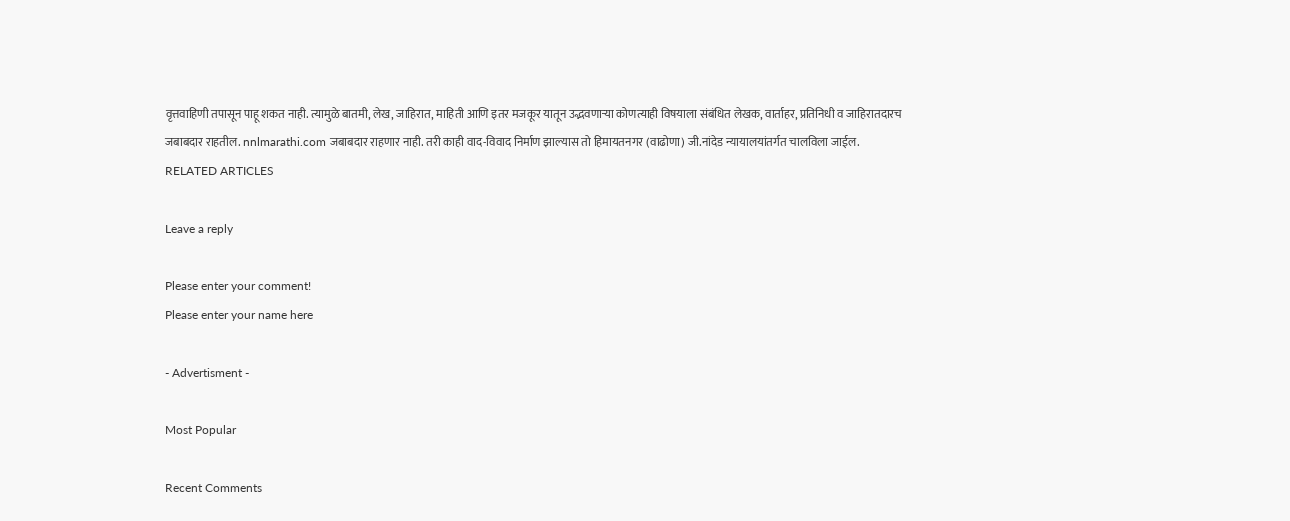वृत्तवाहिणी तपासून पाहू शकत नाही. त्यामुळे बातमी, लेख, जाहिरात, माहिती आणि इतर मजकूर यातून उद्भवणाऱ्या कोणत्याही विषयाला संबंधित लेखक, वार्ताहर, प्रतिनिधी व जाहिरातदारच जबाबदार राहतील. nnlmarathi.com जबाबदार राहणार नाही. तरी काही वाद-विवाद निर्माण झाल्यास तो हिमायतनगर (वाढोणा) जी.नांदेड न्यायालयांतर्गत चालविला जाईल.
RELATED ARTICLES

Leave a reply

Please enter your comment!
Please enter your name here

- Advertisment -

Most Popular

Recent Comments